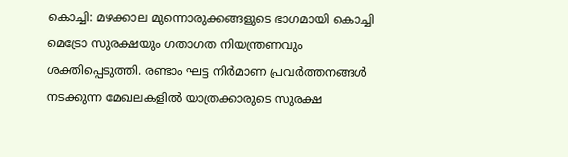കൊച്ചി: മഴക്കാല മുന്നൊരുക്കങ്ങളുടെ ഭാഗമായി കൊച്ചി മെട്രോ സുരക്ഷയും ഗതാഗത നിയന്ത്രണവും ശക്തിപ്പെടുത്തി. രണ്ടാം ഘട്ട നിർമാണ പ്രവർത്തനങ്ങൾ നടക്കുന്ന മേഖലകളിൽ യാത്രക്കാരുടെ സുരക്ഷ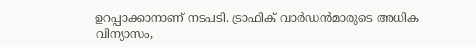ഉറപ്പാക്കാനാണ് നടപടി. ട്രാഫിക് വാർഡൻമാരുടെ അധിക വിന്യാസം,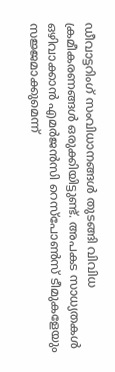ഡീവാട്ടറിംഗ് സംവിധാനങ്ങൾ തുടങ്ങി വിവിധ ക്രമീകരണങ്ങൾ ഒരുക്കിയിട്ടുണ്ട്. അപകട സാധ്യതകൾ ഒഴിവാക്കാൻ എമർജൻസി റെസ്പോൺസ് ടീമുകളേയും സജ്ജമാക്കുമെന്ന്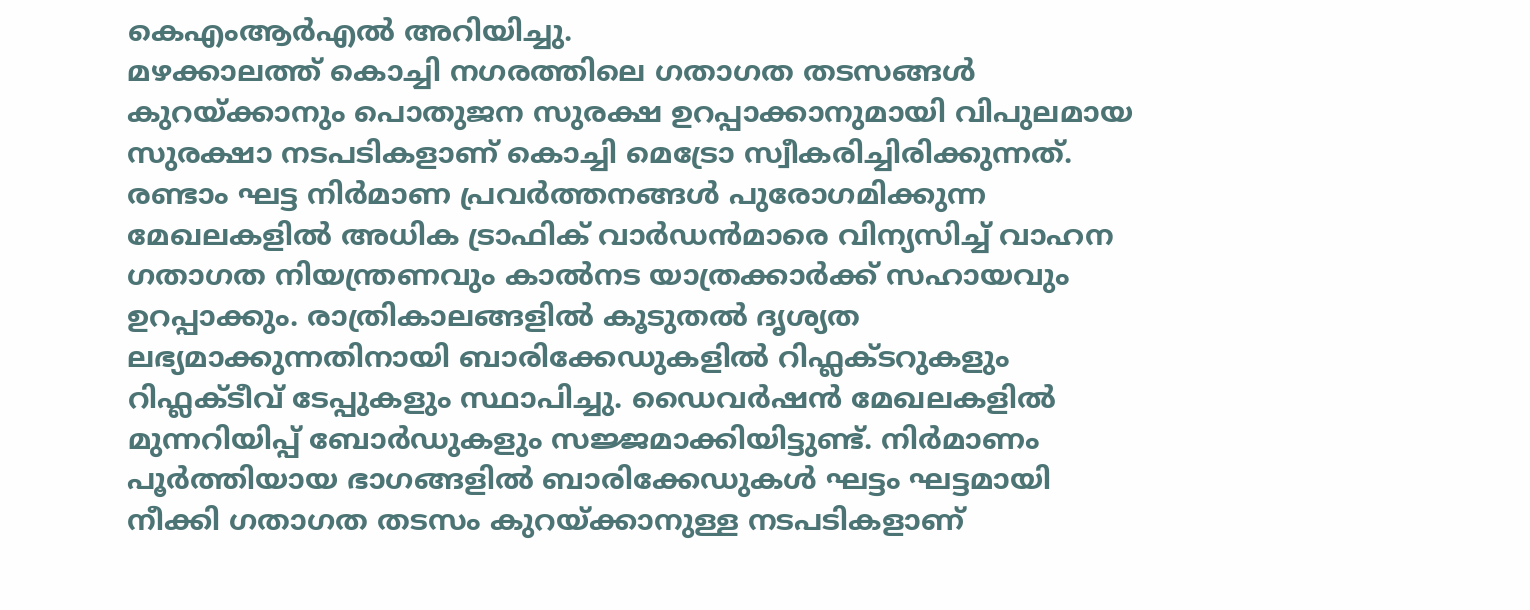കെഎംആർഎൽ അറിയിച്ചു.
മഴക്കാലത്ത് കൊച്ചി നഗരത്തിലെ ഗതാഗത തടസങ്ങൾ കുറയ്ക്കാനും പൊതുജന സുരക്ഷ ഉറപ്പാക്കാനുമായി വിപുലമായ സുരക്ഷാ നടപടികളാണ് കൊച്ചി മെട്രോ സ്വീകരിച്ചിരിക്കുന്നത്. രണ്ടാം ഘട്ട നിർമാണ പ്രവർത്തനങ്ങൾ പുരോഗമിക്കുന്ന മേഖലകളിൽ അധിക ട്രാഫിക് വാർഡൻമാരെ വിന്യസിച്ച് വാഹന ഗതാഗത നിയന്ത്രണവും കാൽനട യാത്രക്കാർക്ക് സഹായവും ഉറപ്പാക്കും. രാത്രികാലങ്ങളിൽ കൂടുതൽ ദൃശ്യത ലഭ്യമാക്കുന്നതിനായി ബാരിക്കേഡുകളിൽ റിഫ്ലക്ടറുകളും റിഫ്ലക്ടീവ് ടേപ്പുകളും സ്ഥാപിച്ചു. ഡൈവർഷൻ മേഖലകളിൽ മുന്നറിയിപ്പ് ബോർഡുകളും സജ്ജമാക്കിയിട്ടുണ്ട്. നിർമാണം പൂർത്തിയായ ഭാഗങ്ങളിൽ ബാരിക്കേഡുകൾ ഘട്ടം ഘട്ടമായി നീക്കി ഗതാഗത തടസം കുറയ്ക്കാനുള്ള നടപടികളാണ്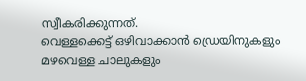സ്വീകരിക്കുന്നത്.
വെള്ളക്കെട്ട് ഒഴിവാക്കാൻ ഡ്രെയിനുകളും മഴവെള്ള ചാലുകളും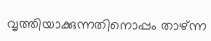വൃത്തിയാക്കുന്നതിനൊപ്പം താഴ്ന്ന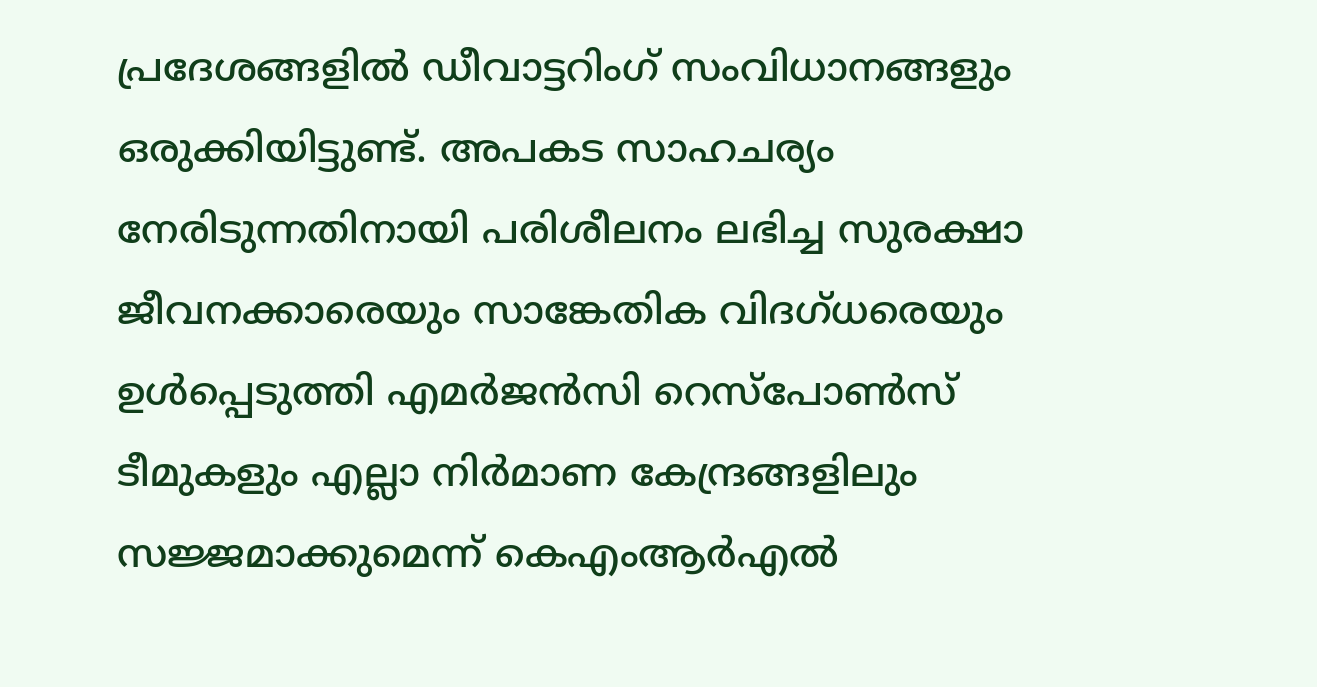പ്രദേശങ്ങളിൽ ഡീവാട്ടറിംഗ് സംവിധാനങ്ങളും ഒരുക്കിയിട്ടുണ്ട്. അപകട സാഹചര്യം നേരിടുന്നതിനായി പരിശീലനം ലഭിച്ച സുരക്ഷാ ജീവനക്കാരെയും സാങ്കേതിക വിദഗ്ധരെയും ഉൾപ്പെടുത്തി എമർജൻസി റെസ്പോൺസ് ടീമുകളും എല്ലാ നിർമാണ കേന്ദ്രങ്ങളിലും സജ്ജമാക്കുമെന്ന് കെഎംആർഎൽ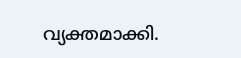വ്യക്തമാക്കി.